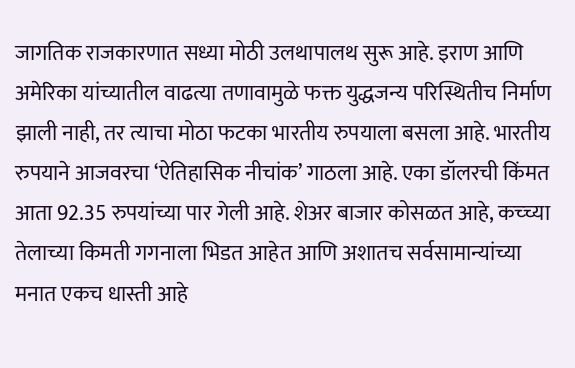जागतिक राजकारणात सध्या मोठी उलथापालथ सुरू आहे. इराण आणि अमेरिका यांच्यातील वाढत्या तणावामुळे फक्त युद्धजन्य परिस्थितीच निर्माण झाली नाही, तर त्याचा मोठा फटका भारतीय रुपयाला बसला आहे. भारतीय रुपयाने आजवरचा ‘ऐतिहासिक नीचांक’ गाठला आहे. एका डॉलरची किंमत आता 92.35 रुपयांच्या पार गेली आहे. शेअर बाजार कोसळत आहे, कच्च्या तेलाच्या किमती गगनाला भिडत आहेत आणि अशातच सर्वसामान्यांच्या मनात एकच धास्ती आहे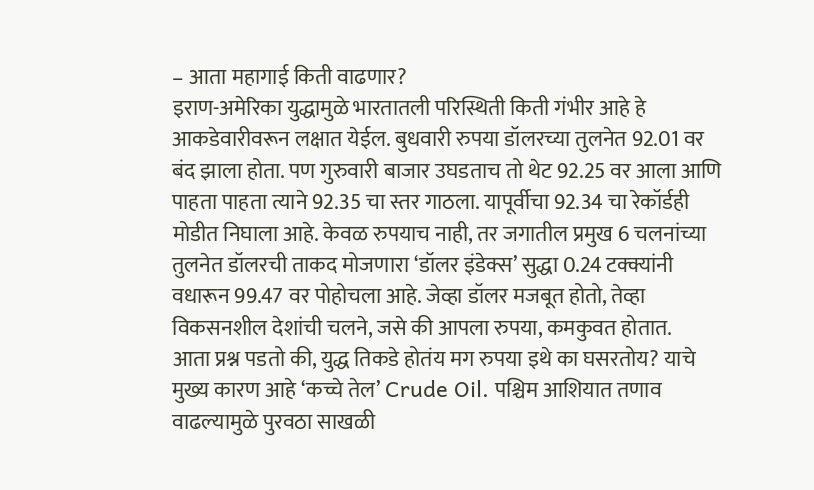– आता महागाई किती वाढणार?
इराण-अमेरिका युद्धामुळे भारतातली परिस्थिती किती गंभीर आहे हे आकडेवारीवरून लक्षात येईल. बुधवारी रुपया डॉलरच्या तुलनेत 92.01 वर बंद झाला होता. पण गुरुवारी बाजार उघडताच तो थेट 92.25 वर आला आणि पाहता पाहता त्याने 92.35 चा स्तर गाठला. यापूर्वीचा 92.34 चा रेकॉर्डही मोडीत निघाला आहे. केवळ रुपयाच नाही, तर जगातील प्रमुख 6 चलनांच्या तुलनेत डॉलरची ताकद मोजणारा ‘डॉलर इंडेक्स’ सुद्धा 0.24 टक्क्यांनी वधारून 99.47 वर पोहोचला आहे. जेव्हा डॉलर मजबूत होतो, तेव्हा विकसनशील देशांची चलने, जसे की आपला रुपया, कमकुवत होतात.
आता प्रश्न पडतो की, युद्ध तिकडे होतंय मग रुपया इथे का घसरतोय? याचे मुख्य कारण आहे ‘कच्चे तेल’ Crude Oil. पश्चिम आशियात तणाव वाढल्यामुळे पुरवठा साखळी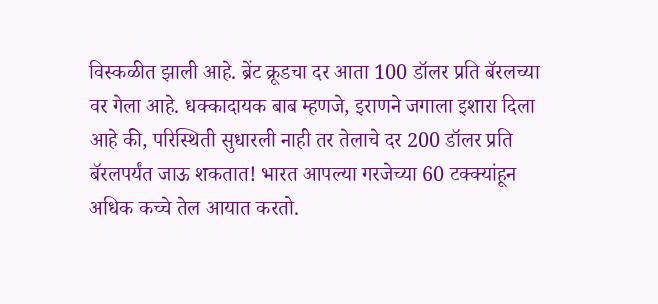विस्कळीत झाली आहे. ब्रेंट क्रूडचा दर आता 100 डॉलर प्रति बॅरलच्या वर गेला आहे. धक्कादायक बाब म्हणजे, इराणने जगाला इशारा दिला आहे की, परिस्थिती सुधारली नाही तर तेलाचे दर 200 डॉलर प्रति बॅरलपर्यंत जाऊ शकतात! भारत आपल्या गरजेच्या 60 टक्क्यांहून अधिक कच्चे तेल आयात करतो.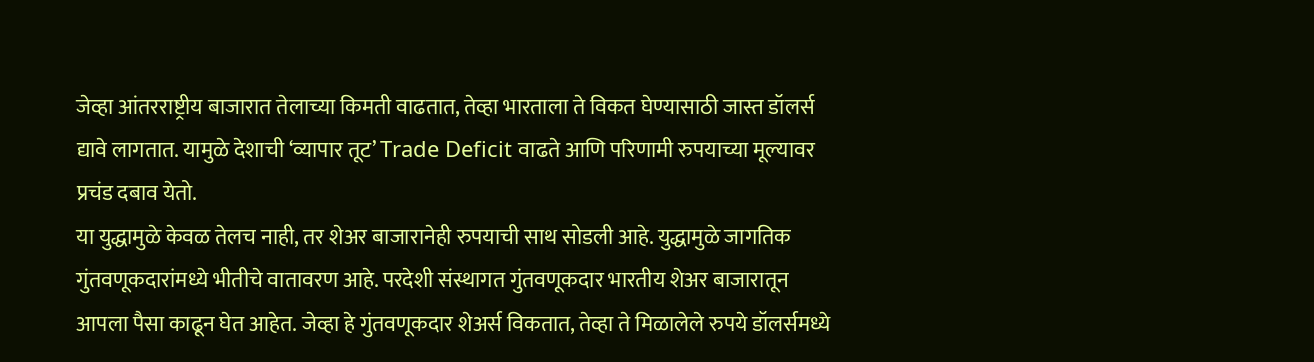जेव्हा आंतरराष्ट्रीय बाजारात तेलाच्या किमती वाढतात, तेव्हा भारताला ते विकत घेण्यासाठी जास्त डॉलर्स द्यावे लागतात. यामुळे देशाची ‘व्यापार तूट’ Trade Deficit वाढते आणि परिणामी रुपयाच्या मूल्यावर प्रचंड दबाव येतो.
या युद्धामुळे केवळ तेलच नाही, तर शेअर बाजारानेही रुपयाची साथ सोडली आहे. युद्धामुळे जागतिक गुंतवणूकदारांमध्ये भीतीचे वातावरण आहे. परदेशी संस्थागत गुंतवणूकदार भारतीय शेअर बाजारातून आपला पैसा काढून घेत आहेत. जेव्हा हे गुंतवणूकदार शेअर्स विकतात, तेव्हा ते मिळालेले रुपये डॉलर्समध्ये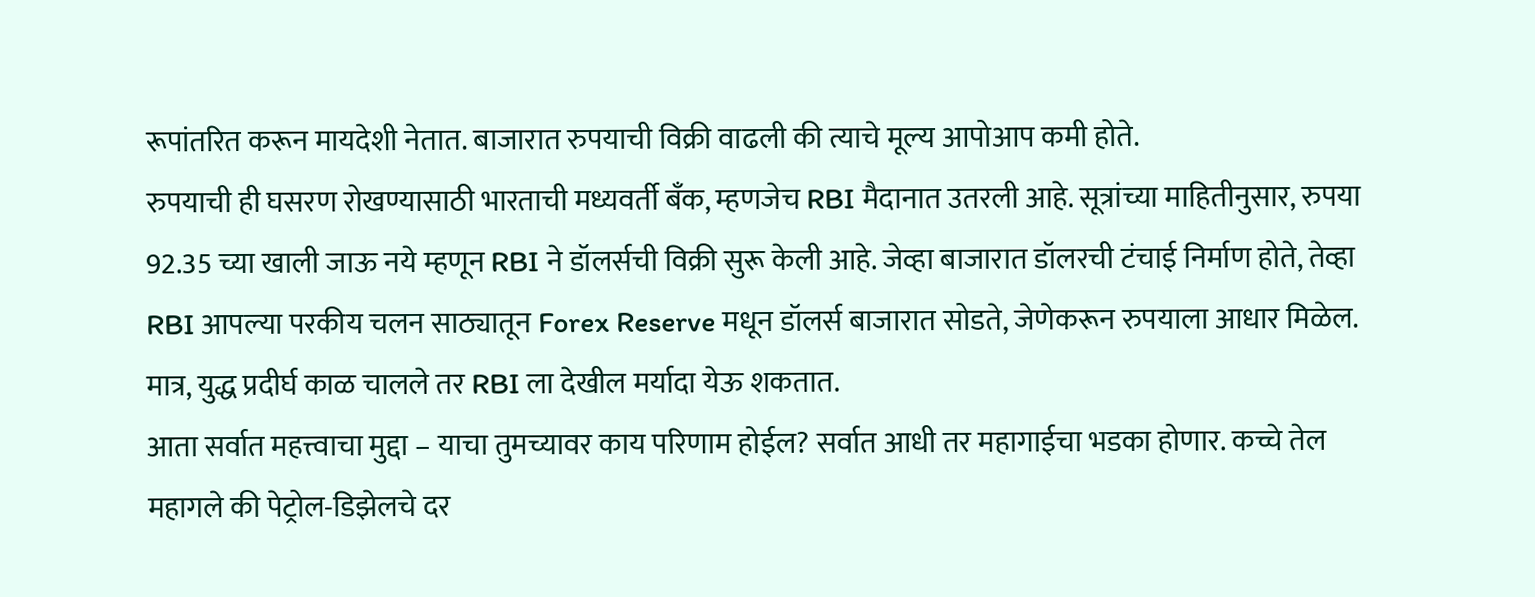रूपांतरित करून मायदेशी नेतात. बाजारात रुपयाची विक्री वाढली की त्याचे मूल्य आपोआप कमी होते.
रुपयाची ही घसरण रोखण्यासाठी भारताची मध्यवर्ती बँक, म्हणजेच RBI मैदानात उतरली आहे. सूत्रांच्या माहितीनुसार, रुपया 92.35 च्या खाली जाऊ नये म्हणून RBI ने डॉलर्सची विक्री सुरू केली आहे. जेव्हा बाजारात डॉलरची टंचाई निर्माण होते, तेव्हा RBI आपल्या परकीय चलन साठ्यातून Forex Reserve मधून डॉलर्स बाजारात सोडते, जेणेकरून रुपयाला आधार मिळेल. मात्र, युद्ध प्रदीर्घ काळ चालले तर RBI ला देखील मर्यादा येऊ शकतात.
आता सर्वात महत्त्वाचा मुद्दा – याचा तुमच्यावर काय परिणाम होईल? सर्वात आधी तर महागाईचा भडका होणार. कच्चे तेल महागले की पेट्रोल-डिझेलचे दर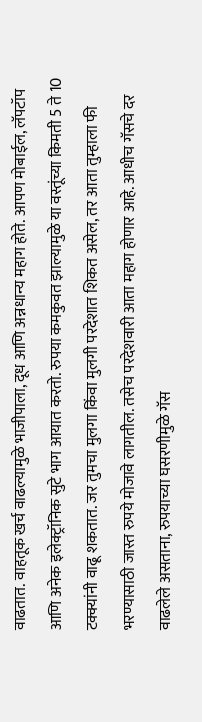वाढतात. वाहतूक खर्च वाढल्यामुळे भाजीपाला, दूध आणि अन्नधान्य महाग होते. आपण मोबाईल, लॅपटॉप आणि अनेक इलेक्ट्रॉनिक सुटे भाग आयात करतो. रुपया कमकुवत झाल्यामुळे या वस्तूंच्या किमती 5 ते 10 टक्क्यांनी वाढू शकतात. जर तुमचा मुलगा किंवा मुलगी परदेशात शिकत असेल, तर आता तुम्हाला फी भरण्यासाठी जास्त रुपये मोजावे लागतील. तसेच परदेशवारी आता महाग होणार आहे. आधीच गॅसचे दर वाढलेले असताना, रुपयाच्या घसरणीमुळे गॅस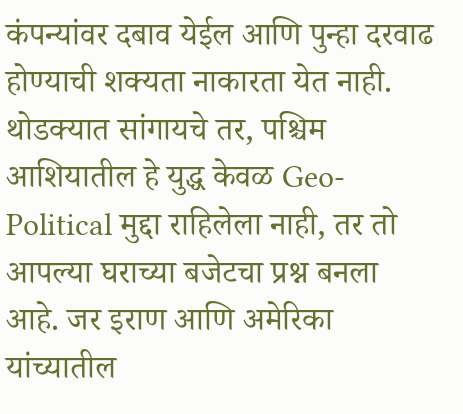कंपन्यांवर दबाव येईल आणि पुन्हा दरवाढ होण्याची शक्यता नाकारता येत नाही.
थोडक्यात सांगायचे तर, पश्चिम आशियातील हे युद्ध केवळ Geo-Political मुद्दा राहिलेला नाही, तर तो आपल्या घराच्या बजेटचा प्रश्न बनला आहे. जर इराण आणि अमेरिका यांच्यातील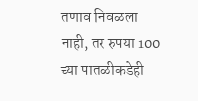तणाव निवळला नाही, तर रुपया 100 च्या पातळीकडेही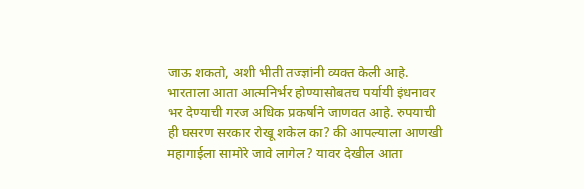जाऊ शकतो, अशी भीती तज्ज्ञांनी व्यक्त केली आहे. भारताला आता आत्मनिर्भर होण्यासोबतच पर्यायी इंधनावर भर देण्याची गरज अधिक प्रकर्षाने जाणवत आहे. रुपयाची ही घसरण सरकार रोखू शकेल का? की आपल्याला आणखी महागाईला सामोरे जावे लागेल? यावर देखील आता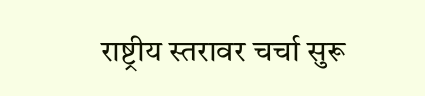राष्ट्रीय स्तरावर चर्चा सुरू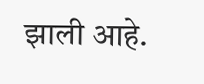झाली आहे.